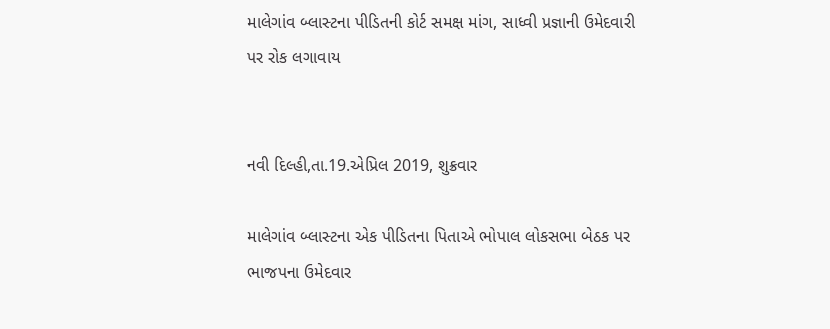માલેગાંવ બ્લાસ્ટના પીડિતની કોર્ટ સમક્ષ માંગ, સાધ્વી પ્રજ્ઞાની ઉમેદવારી પર રોક લગાવાય


નવી દિલ્હી,તા.19.એપ્રિલ 2019, શુક્રવાર

માલેગાંવ બ્લાસ્ટના એક પીડિતના પિતાએ ભોપાલ લોકસભા બેઠક પર ભાજપના ઉમેદવાર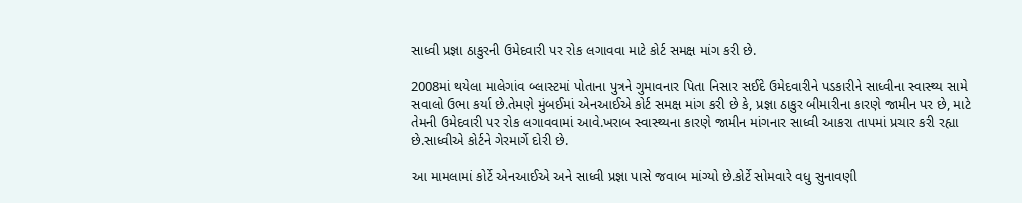સાધ્વી પ્રજ્ઞા ઠાકુરની ઉમેદવારી પર રોક લગાવવા માટે કોર્ટ સમક્ષ માંગ કરી છે.

2008માં થયેલા માલેગાંવ બ્લાસ્ટમાં પોતાના પુત્રને ગુમાવનાર પિતા નિસાર સઈદે ઉમેદવારીને પડકારીને સાધ્વીના સ્વાસ્થ્ય સામે સવાલો ઉભા કર્યા છે.તેમણે મુંબઈમાં એનઆઈએ કોર્ટ સમક્ષ માંગ કરી છે કે, પ્રજ્ઞા ઠાકુર બીમારીના કારણે જામીન પર છે, માટે તેમની ઉમેદવારી પર રોક લગાવવામાં આવે.ખરાબ સ્વાસ્થ્યના કારણે જામીન માંગનાર સાધ્વી આકરા તાપમાં પ્રચાર કરી રહ્યા છે.સાધ્વીએ કોર્ટને ગેરમાર્ગે દોરી છે.

આ મામલામાં કોર્ટે એનઆઈએ અને સાધ્વી પ્રજ્ઞા પાસે જવાબ માંગ્યો છે.કોર્ટે સોમવારે વધુ સુનાવણી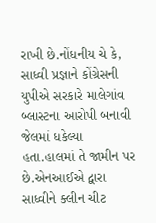રાખી છે.નોંધનીય ચે કે, સાધ્વી પ્રજ્ઞાને કોંગ્રેસની યુપીએ સરકારે માલેગાંવ બ્લાસ્ટના આરોપી બનાવી જેલમાં ધકેલ્યા હતા.હાલમાં તે જામીન પર છે.એનઆઈએ દ્વારા સાધ્વીને ક્લીન ચીટ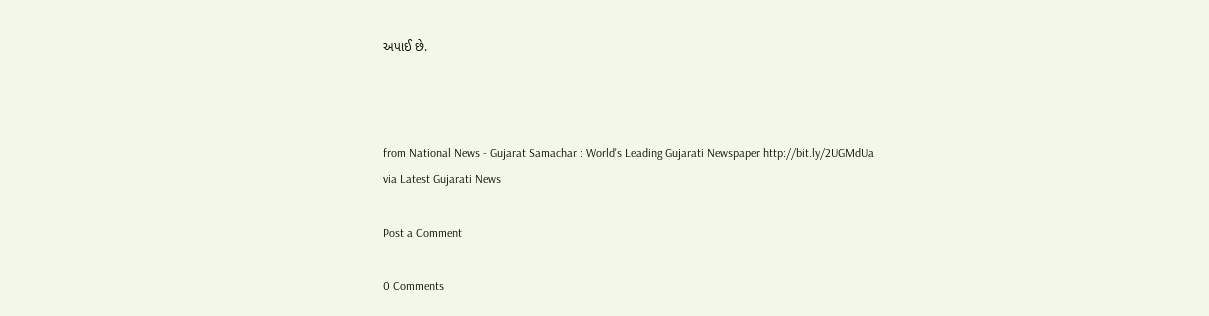અપાઈ છે.



from National News - Gujarat Samachar : World's Leading Gujarati Newspaper http://bit.ly/2UGMdUa
via Latest Gujarati News

Post a Comment

0 Comments